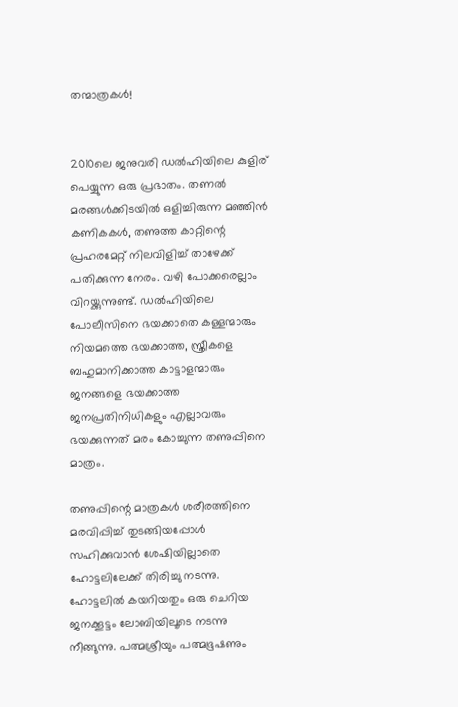തന്മാത്രകൾ!


2010ലെ ജനുവരി ഡൽഹിയിലെ കുളിര് പെയ്യുന്ന ഒരു പ്രഭാതം. തണൽ മരങ്ങൾക്കിടയിൽ ഒളിച്ചിരുന്ന മഞ്ഞിൻ കണികകൾ, തണുത്ത കാറ്റിന്റെ പ്രഹരമേറ്റ് നിലവിളിച്ച് താഴേക്ക് പതിക്കുന്ന നേരം. വഴി പോക്കരെല്ലാം വിറയ്ക്കുന്നുണ്ട്. ഡൽഹിയിലെ പോലീസിനെ ഭയക്കാതെ കള്ളന്മാരും നിയമത്തെ ഭയക്കാത്ത, സ്ത്രീകളെ ബഹുമാനിക്കാത്ത കാട്ടാളന്മാരും ജനങ്ങളെ ഭയക്കാത്ത ജനപ്രതിനിധികളും എല്ലാവരും ഭയക്കുന്നത് മരം കോച്ചുന്ന തണുപ്പിനെ മാത്രം.

തണുപ്പിന്റെ മാത്രകൾ ശരീരത്തിനെ മരവിപ്പിച്ച് തുടങ്ങിയപ്പോൾ സഹിക്കുവാൻ ശേഷിയില്ലാതെ ഹോട്ടലിലേക്ക് തിരിച്ചു നടന്നു. ഹോട്ടലിൽ കയറിയതും ഒരു ചെറിയ ജനക്കൂട്ടം ലോബിയിലൂടെ നടന്നു നീങ്ങുന്നു. പത്മശ്രീയും പത്മഭൂഷണും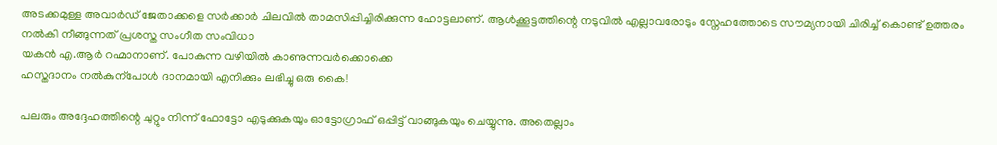അടക്കമുള്ള അവാർഡ് ജേതാക്കളെ സർക്കാർ ചിലവിൽ താമസിപ്പിച്ചിരിക്കുന്ന ഹോട്ടലാണ്. ആൾക്കൂട്ടത്തിന്റെ നടുവിൽ എല്ലാവരോടും സ്നേഹത്തോടെ സൗമ്യനായി ചിരിച്ച് കൊണ്ട് ഉത്തരം നൽകി നീങ്ങുന്നത് പ്രശസ്ത സംഗീത സംവിധാ
യകൻ എ.ആർ റഹ്മാനാണ്. പോകുന്ന വഴിയിൽ കാണുന്നവർക്കൊക്കെ
ഹസ്തദാനം നൽകുന്പോൾ ദാനമായി എനിക്കും ലഭിച്ചു ഒരു കൈ!

പലരും അദ്ദേഹത്തിന്റെ ചുറ്റും നിന്ന് ഫോട്ടോ എടുക്കുകയും ഓട്ടോഗ്രാഫ് ഒപ്പിട്ട് വാങ്ങുകയും ചെയ്യുന്നു. അതെല്ലാം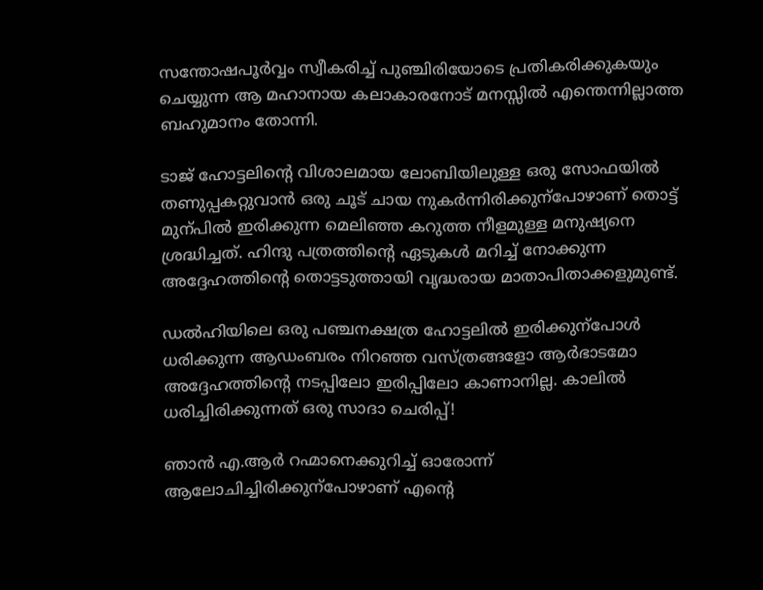സന്തോഷപൂർവ്വം സ്വീകരിച്ച് പുഞ്ചിരിയോടെ പ്രതികരിക്കുകയും ചെയ്യുന്ന ആ മഹാനായ കലാകാരനോട് മനസ്സിൽ എന്തെന്നില്ലാത്ത ബഹുമാനം തോന്നി.

ടാജ് ഹോട്ടലിന്റെ വിശാലമായ ലോബിയിലുള്ള ഒരു സോഫയിൽ തണുപ്പകറ്റുവാൻ ഒരു ചൂട് ചായ നുകർന്നിരിക്കുന്പോഴാണ് തൊട്ട് മുന്പിൽ ഇരിക്കുന്ന മെലിഞ്ഞ കറുത്ത നീളമുള്ള മനുഷ്യനെ ശ്രദ്ധിച്ചത്. ഹിന്ദു പത്രത്തിന്റെ ഏടുകൾ മറിച്ച് നോക്കുന്ന അദ്ദേഹത്തിന്റെ തൊട്ടടുത്തായി വൃദ്ധരായ മാതാപിതാക്കളുമുണ്ട്.

ഡൽഹിയിലെ ഒരു പഞ്ചനക്ഷത്ര ഹോട്ടലിൽ ഇരിക്കുന്പോൾ ധരിക്കുന്ന ആഡംബരം നിറഞ്ഞ വസ്ത്രങ്ങളോ ആർഭാടമോ അദ്ദേഹത്തിന്റെ നടപ്പിലോ ഇരിപ്പിലോ കാണാനില്ല. കാലിൽ ധരിച്ചിരിക്കുന്നത് ഒരു സാദാ ചെരിപ്പ്!

ഞാൻ എ.ആർ റഹ്മാനെക്കുറിച്ച് ഓരോന്ന് ആലോചിച്ചിരിക്കുന്പോഴാണ് എന്റെ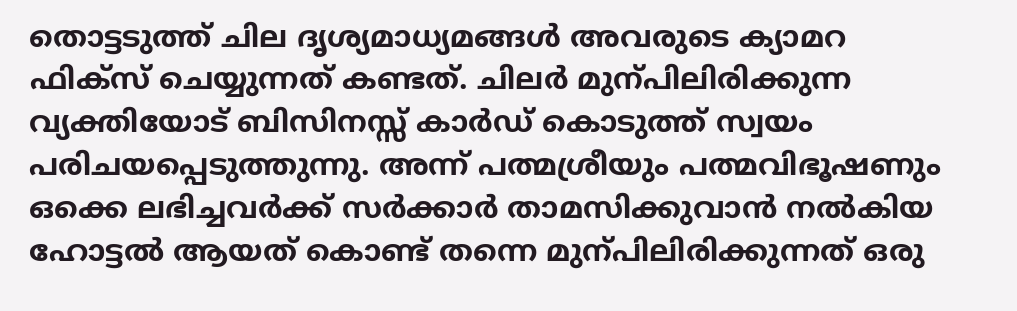തൊട്ടടുത്ത് ചില ദൃശ്യമാധ്യമങ്ങൾ അവരുടെ ക്യാമറ ഫിക്സ് ചെയ്യുന്നത് കണ്ടത്. ചിലർ മുന്പിലിരിക്കുന്ന വ്യക്തിയോട് ബിസിനസ്സ് കാർഡ് കൊടുത്ത് സ്വയം പരിചയപ്പെടുത്തുന്നു. അന്ന് പത്മശ്രീയും പത്മവിഭൂഷണും ഒക്കെ ലഭിച്ചവർക്ക് സർക്കാർ താമസിക്കുവാൻ നൽകിയ ഹോട്ടൽ ആയത് കൊണ്ട് തന്നെ മുന്പിലിരിക്കുന്നത് ഒരു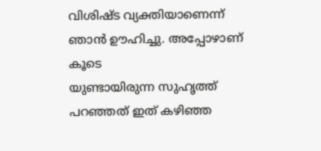വിശിഷ്ട വ്യക്തിയാണെന്ന് ഞാൻ ഊഹിച്ചു. അപ്പോഴാണ് കൂടെ
യുണ്ടായിരുന്ന സുഹൃത്ത് പറഞ്ഞത് ഇത് കഴിഞ്ഞ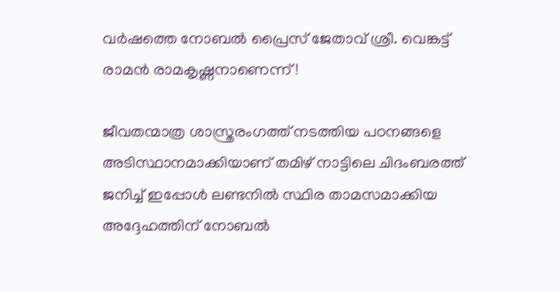വർഷത്തെ നോബൽ പ്രൈസ് ജേതാവ് ശ്രീ. വെങ്കട്ട് രാമൻ രാമകൃഷ്ണനാണെന്ന്!

ജീവതന്മാത്ര ശാസ്ത്രരംഗത്ത് നടത്തിയ പഠനങ്ങളെ അടിസ്ഥാനമാക്കിയാണ് തമിഴ് നാട്ടിലെ ചിദംബരത്ത് ജനിച്ച് ഇപ്പോൾ ലണ്ടനിൽ സ്ഥിര താമസമാക്കിയ അദ്ദേഹത്തിന് നോബൽ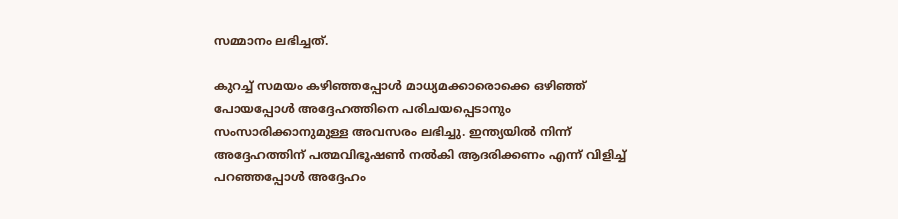സമ്മാനം ലഭിച്ചത്.

കുറച്ച് സമയം കഴിഞ്ഞപ്പോൾ മാധ്യമക്കാരൊക്കെ ഒഴിഞ്ഞ് പോയപ്പോൾ അദ്ദേഹത്തിനെ പരിചയപ്പെടാനും സംസാരിക്കാനുമുള്ള അവസരം ലഭിച്ചു. ഇന്ത്യയിൽ നിന്ന് അദ്ദേഹത്തിന് പത്മവിഭൂഷൺ നൽകി ആദരിക്കണം എന്ന് വിളിച്ച് പറഞ്ഞപ്പോൾ അദ്ദേഹം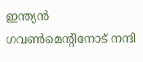ഇന്ത്യൻ ഗവൺമെന്റിനോട് നന്ദി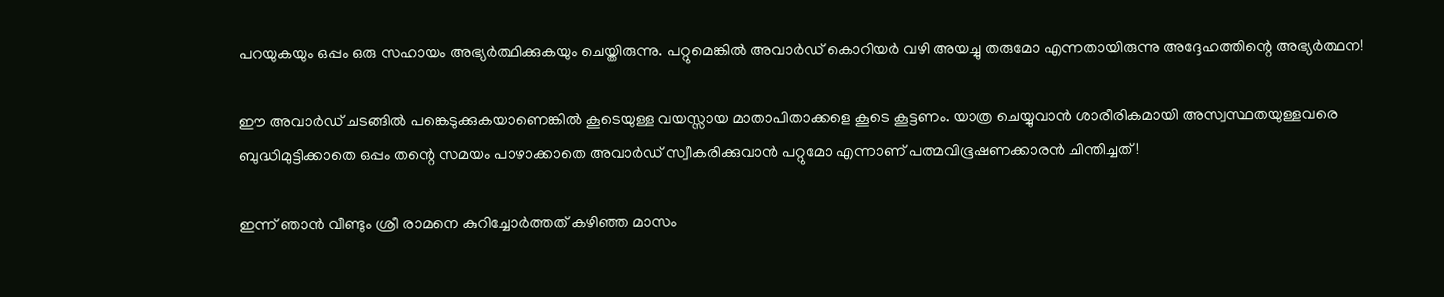പറയുകയും ഒപ്പം ഒരു സഹായം അഭ്യർത്ഥിക്കുകയും ചെയ്തിരുന്നു. പറ്റുമെങ്കിൽ അവാർഡ് കൊറിയർ വഴി അയച്ചു തരുമോ എന്നതായിരുന്നു അദ്ദേഹത്തിന്റെ അഭ്യർത്ഥന!

ഈ അവാർഡ് ചടങ്ങിൽ പങ്കെടുക്കുകയാണെങ്കിൽ കൂടെയുള്ള വയസ്സായ മാതാപിതാക്കളെ കൂടെ കൂട്ടണം. യാത്ര ചെയ്യുവാൻ ശാരീരികമായി അസ്വസ്ഥതയുള്ളവരെ ബുദ്ധിമുട്ടിക്കാതെ ഒപ്പം തന്റെ സമയം പാഴാക്കാതെ അവാർഡ് സ്വീകരിക്കുവാൻ പറ്റുമോ എന്നാണ് പത്മവിഭൂഷണക്കാരൻ ചിന്തിച്ചത്!

ഇന്ന് ഞാൻ വീണ്ടും ശ്രീ രാമനെ കുറിച്ചോർത്തത് കഴിഞ്ഞ മാസം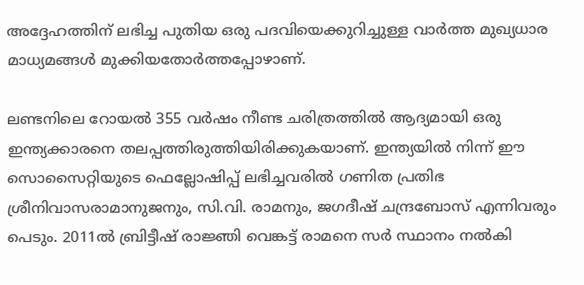അദ്ദേഹത്തിന് ലഭിച്ച പുതിയ ഒരു പദവിയെക്കുറിച്ചുള്ള വാർത്ത മുഖ്യധാര മാധ്യമങ്ങൾ മുക്കിയതോർത്തപ്പോഴാണ്.

ലണ്ടനിലെ റോയൽ 355 വർഷം നീണ്ട ചരിത്രത്തിൽ ആദ്യമായി ഒരു ഇന്ത്യക്കാരനെ തലപ്പത്തിരുത്തിയിരിക്കുകയാണ്. ഇന്ത്യയിൽ നിന്ന് ഈ സൊസൈറ്റിയുടെ ഫെല്ലോഷിപ്പ് ലഭിച്ചവരിൽ ഗണിത പ്രതിഭ ശ്രീനിവാസരാമാനുജനും, സി.വി. രാമനും, ജഗദീഷ് ചന്ദ്രബോസ് എന്നിവരും പെടും. 2011ൽ ബ്രിട്ടീഷ് രാജ്ഞി വെങ്കട്ട് രാമനെ സർ സ്ഥാനം നൽകി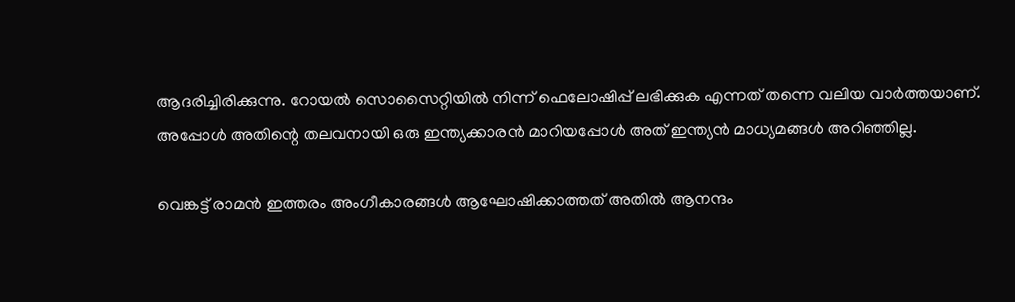ആദരിച്ചിരിക്കുന്നു. റോയൽ സൊസൈറ്റിയിൽ നിന്ന് ഫെലോഷിപ്പ് ലഭിക്കുക എന്നത് തന്നെ വലിയ വാർത്തയാണ്. അപ്പോൾ അതിന്റെ തലവനായി ഒരു ഇന്ത്യക്കാരൻ മാറിയപ്പോൾ അത് ഇന്ത്യൻ മാധ്യമങ്ങൾ അറിഞ്ഞില്ല.

വെങ്കട്ട് രാമൻ ഇത്തരം അംഗീകാരങ്ങൾ ആഘോഷിക്കാത്തത് അതിൽ ആനന്ദം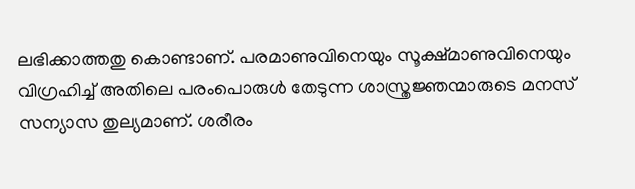ലഭിക്കാത്തതു കൊണ്ടാണ്. പരമാണുവിനെയും സൂക്ഷ്മാണുവിനെയും വിഗ്രഹിച്ച് അതിലെ പരംപൊരുൾ തേടുന്ന ശാസ്ത്രജ്ഞന്മാരുടെ മനസ് സന്യാസ തുല്യമാണ്. ശരീരം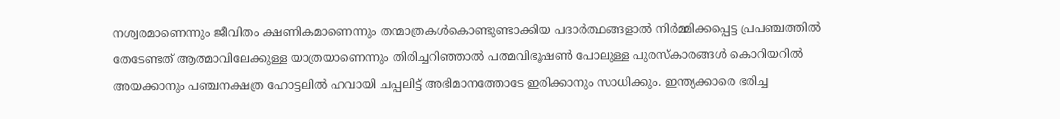നശ്വരമാണെന്നും ജീവിതം ക്ഷണികമാണെന്നും തന്മാത്രകൾകൊണ്ടുണ്ടാക്കിയ പദാർ‍ത്ഥങ്ങളാൽ‍ നിർ‍മ്മിക്കപ്പെട്ട പ്രപഞ്ചത്തിൽ‍ തേടേണ്ടത് ആത്മാവിലേക്കുള്ള യാത്രയാണെന്നും തിരിച്ചറിഞ്ഞാൽ‍ പത്മവിഭൂഷൺ‍ പോലുള്ള പുരസ്കാരങ്ങൾ കൊറിയറിൽ‍ അയക്കാനും പഞ്ചനക്ഷത്ര ഹോട്ടലിൽ‍ ഹവായി ചപ്പലിട്ട് അഭിമാനത്തോടേ ഇരിക്കാനും സാധിക്കും. ഇന്ത്യക്കാരെ ഭരിച്ച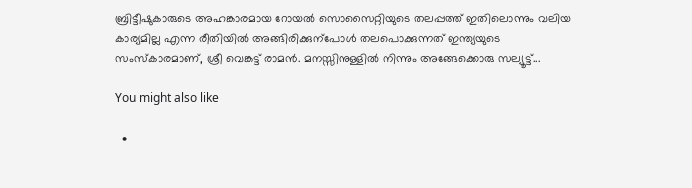ബ്രിട്ടീഷുകാരുടെ അഹങ്കാരമായ റോയൽ‍ സൊസൈറ്റിയുടെ തലപ്പത്ത് ഇതിലൊന്നും വലിയ കാര്യമില്ല എന്ന രീതിയിൽ‍ അങ്ങിരിക്കുന്പോൾ തലപൊക്കുന്നത് ഇന്ത്യയുടെ സംസ്കാരമാണ്, ശ്രീ വെങ്കട്ട് രാമൻ. മനസ്സിനുള്ളിൽ‍ നിന്നും അങ്ങേക്കൊരു സല്യൂട്ട്...

You might also like

  •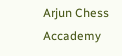Arjun Chess Accademy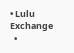• Lulu Exchange
  •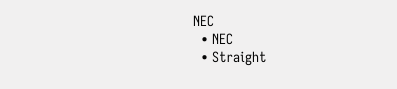NEC
  • NEC
  • Straight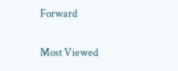Forward

Most Viewed